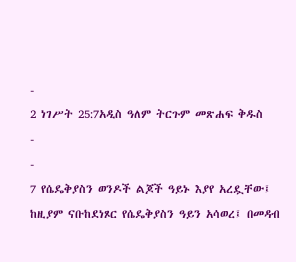-
2 ነገሥት 25:7አዲስ ዓለም ትርጉም መጽሐፍ ቅዱስ
-
-
7 የሴዴቅያስን ወንዶች ልጆች ዓይኑ እያየ አረዷቸው፤ ከዚያም ናቡከደነጾር የሴዴቅያስን ዓይን አሳወረ፤ በመዳብ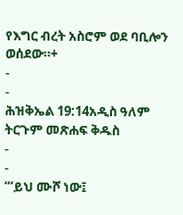የእግር ብረት አስሮም ወደ ባቢሎን ወሰደው።+
-
-
ሕዝቅኤል 19:14አዲስ ዓለም ትርጉም መጽሐፍ ቅዱስ
-
-
“‘ይህ ሙሾ ነው፤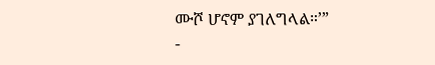ሙሾ ሆኖም ያገለግላል።’”
-